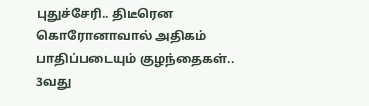புதுச்சேரி.. திடீரென கொரோனாவால் அதிகம் பாதிப்படையும் குழந்தைகள்.. 3வது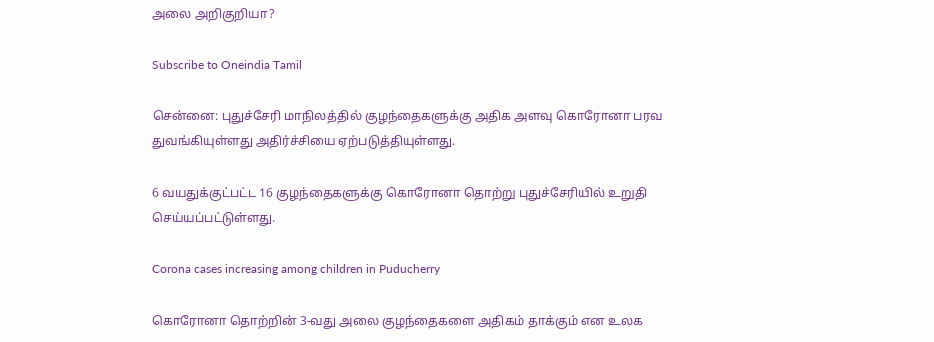அலை அறிகுறியா?

Subscribe to Oneindia Tamil

சென்னை: புதுச்சேரி மாநிலத்தில் குழந்தைகளுக்கு அதிக அளவு கொரோனா பரவ துவங்கியுள்ளது அதிர்ச்சியை ஏற்படுத்தியுள்ளது.

6 வயதுக்குட்பட்ட 16 குழந்தைகளுக்கு கொரோனா தொற்று புதுச்சேரியில் உறுதி செய்யப்பட்டுள்ளது.

Corona cases increasing among children in Puducherry

கொரோனா தொற்றின் 3-வது அலை குழந்தைகளை அதிகம் தாக்கும் என உலக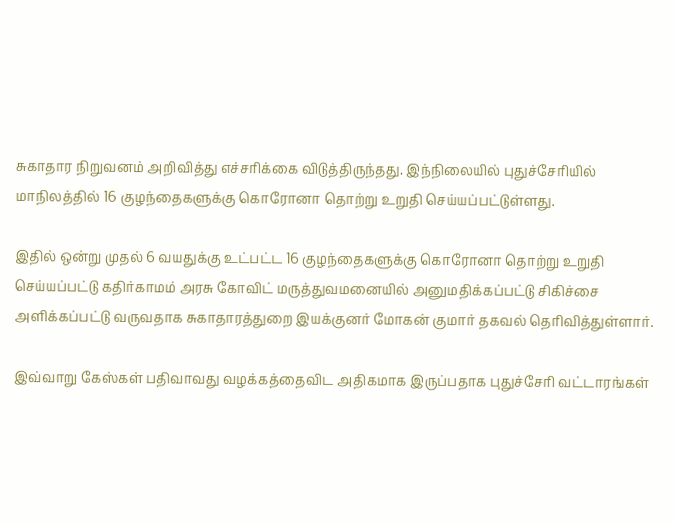சுகாதார நிறுவனம் அறிவித்து எச்சரிக்கை விடுத்திருந்தது. இந்நிலையில் புதுச்சேரியில் மாநிலத்தில் 16 குழந்தைகளுக்கு கொரோனா தொற்று உறுதி செய்யப்பட்டுள்ளது.

இதில் ஒன்று முதல் 6 வயதுக்கு உட்பட்ட 16 குழந்தைகளுக்கு கொரோனா தொற்று உறுதி செய்யப்பட்டு கதிர்காமம் அரசு கோவிட் மருத்துவமனையில் அனுமதிக்கப்பட்டு சிகிச்சை அளிக்கப்பட்டு வருவதாக சுகாதாரத்துறை இயக்குனர் மோகன் குமார் தகவல் தெரிவித்துள்ளார்.

இவ்வாறு கேஸ்கள் பதிவாவது வழக்கத்தைவிட அதிகமாக இருப்பதாக புதுச்சேரி வட்டாரங்கள்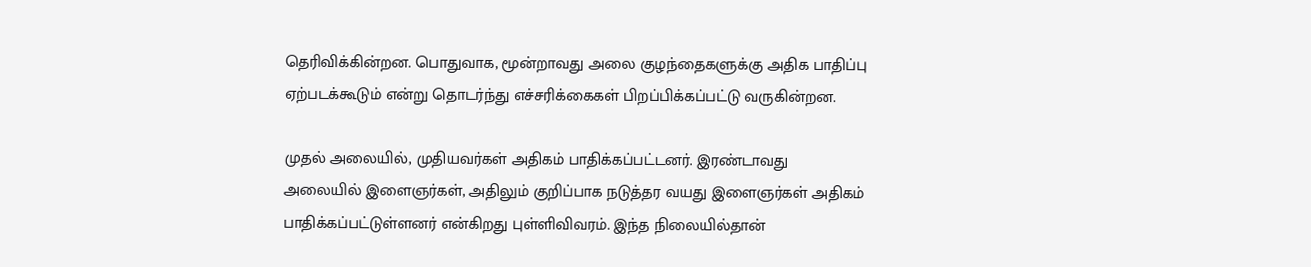தெரிவிக்கின்றன. பொதுவாக, மூன்றாவது அலை குழந்தைகளுக்கு அதிக பாதிப்பு ஏற்படக்கூடும் என்று தொடர்ந்து எச்சரிக்கைகள் பிறப்பிக்கப்பட்டு வருகின்றன.

முதல் அலையில், முதியவர்கள் அதிகம் பாதிக்கப்பட்டனர். இரண்டாவது அலையில் இளைஞர்கள், அதிலும் குறிப்பாக நடுத்தர வயது இளைஞர்கள் அதிகம் பாதிக்கப்பட்டுள்ளனர் என்கிறது புள்ளிவிவரம். இந்த நிலையில்தான்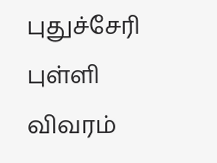புதுச்சேரி புள்ளி விவரம்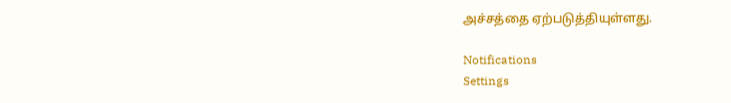அச்சத்தை ஏற்படுத்தியுள்ளது.

Notifications
Settings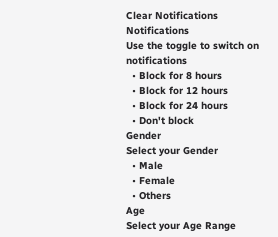Clear Notifications
Notifications
Use the toggle to switch on notifications
  • Block for 8 hours
  • Block for 12 hours
  • Block for 24 hours
  • Don't block
Gender
Select your Gender
  • Male
  • Female
  • Others
Age
Select your Age Range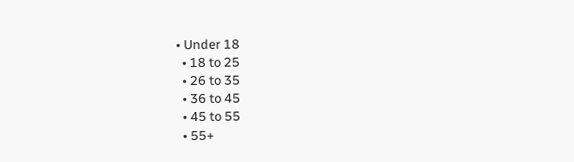• Under 18
  • 18 to 25
  • 26 to 35
  • 36 to 45
  • 45 to 55
  • 55+